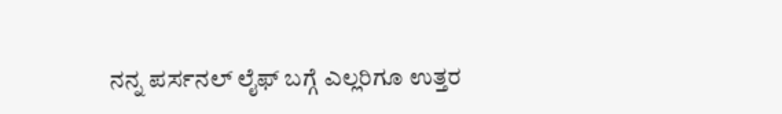ನನ್ನ ಪರ್ಸನಲ್ ಲೈಫ್ ಬಗ್ಗೆ ಎಲ್ಲರಿಗೂ ಉತ್ತರ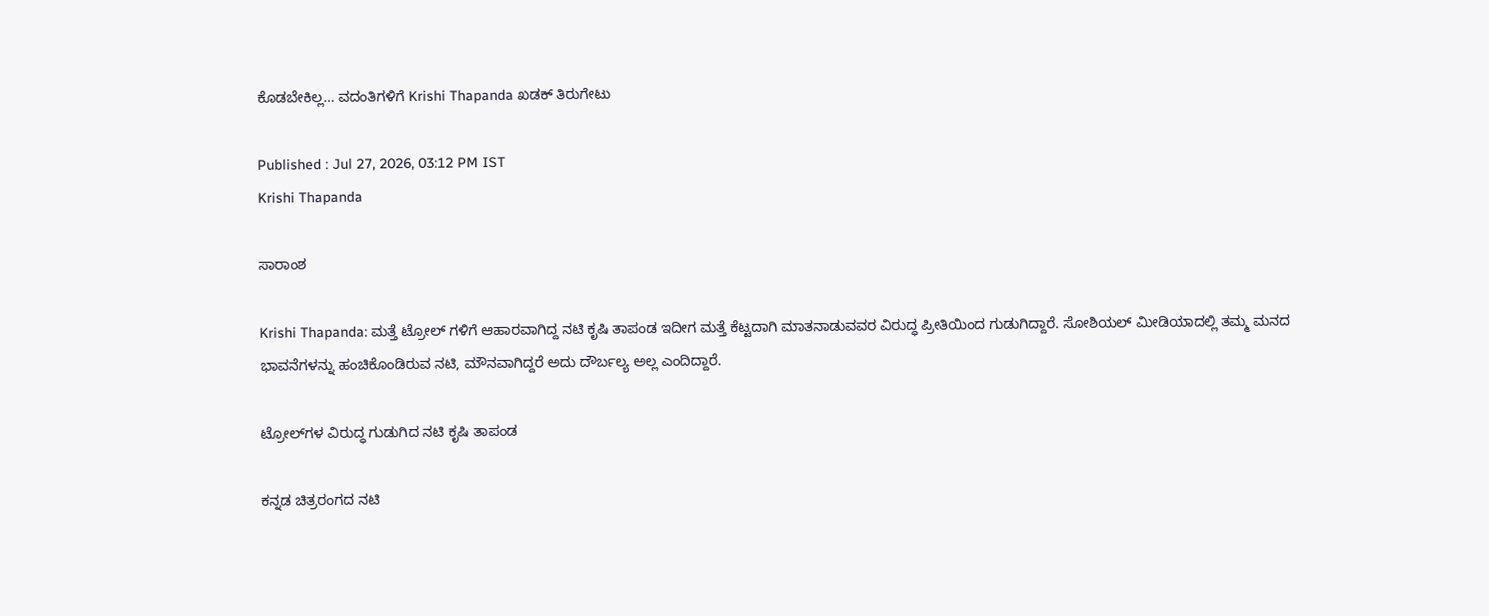ಕೊಡಬೇಕಿಲ್ಲ… ವದಂತಿಗಳಿಗೆ Krishi Thapanda ಖಡಕ್ ತಿರುಗೇಟು

Published : Jul 27, 2026, 03:12 PM IST
Krishi Thapanda

ಸಾರಾಂಶ

Krishi Thapanda: ಮತ್ತೆ ಟ್ರೋಲ್ ಗಳಿಗೆ ಆಹಾರವಾಗಿದ್ದ ನಟಿ ಕೃಷಿ ತಾಪಂಡ ಇದೀಗ ಮತ್ತೆ ಕೆಟ್ಟದಾಗಿ ಮಾತನಾಡುವವರ ವಿರುದ್ಧ ಪ್ರೀತಿಯಿಂದ ಗುಡುಗಿದ್ದಾರೆ. ಸೋಶಿಯಲ್ ಮೀಡಿಯಾದಲ್ಲಿ ತಮ್ಮ ಮನದ ಭಾವನೆಗಳನ್ನು ಹಂಚಿಕೊಂಡಿರುವ ನಟಿ, ಮೌನವಾಗಿದ್ದರೆ ಅದು ದೌರ್ಬಲ್ಯ ಅಲ್ಲ ಎಂದಿದ್ದಾರೆ.

ಟ್ರೋಲ್‌ಗಳ ವಿರುದ್ಧ ಗುಡುಗಿದ ನಟಿ ಕೃಷಿ ತಾಪಂಡ

ಕನ್ನಡ ಚಿತ್ರರಂಗದ ನಟಿ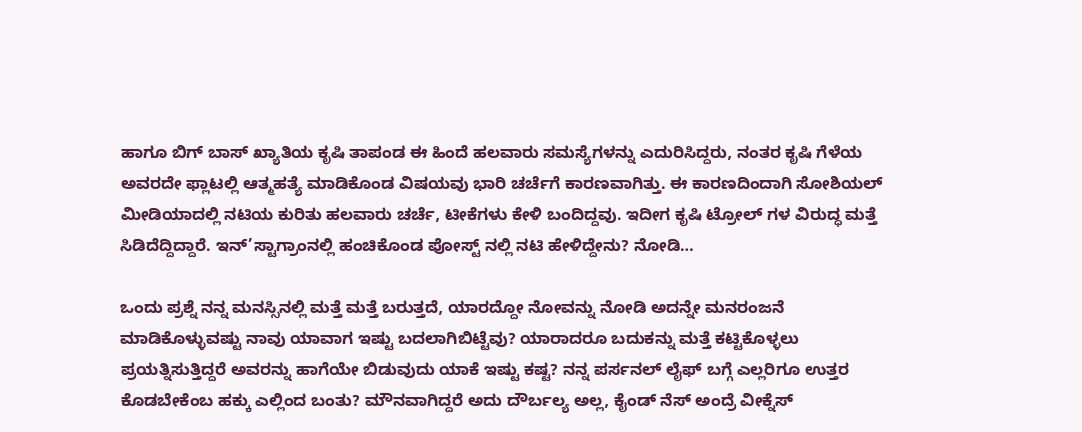ಹಾಗೂ ಬಿಗ್ ಬಾಸ್ ಖ್ಯಾತಿಯ ಕೃಷಿ ತಾಪಂಡ ಈ ಹಿಂದೆ ಹಲವಾರು ಸಮಸ್ಯೆಗಳನ್ನು ಎದುರಿಸಿದ್ದರು, ನಂತರ ಕೃಷಿ ಗೆಳೆಯ ಅವರದೇ ಫ್ಲಾಟಲ್ಲಿ ಆತ್ಮಹತ್ಯೆ ಮಾಡಿಕೊಂಡ ವಿಷಯವು ಭಾರಿ ಚರ್ಚೆಗೆ ಕಾರಣವಾಗಿತ್ತು. ಈ ಕಾರಣದಿಂದಾಗಿ ಸೋಶಿಯಲ್ ಮೀಡಿಯಾದಲ್ಲಿ ನಟಿಯ ಕುರಿತು ಹಲವಾರು ಚರ್ಚೆ, ಟೀಕೆಗಳು ಕೇಳಿ ಬಂದಿದ್ದವು. ಇದೀಗ ಕೃಷಿ ಟ್ರೋಲ್ ಗಳ ವಿರುದ್ಧ ಮತ್ತೆ ಸಿಡಿದೆದ್ದಿದ್ದಾರೆ. ಇನ್’ಸ್ಟಾಗ್ರಾಂನಲ್ಲಿ ಹಂಚಿಕೊಂಡ ಪೋಸ್ಟ್ ನಲ್ಲಿ ನಟಿ ಹೇಳಿದ್ದೇನು? ನೋಡಿ…

ಒಂದು ಪ್ರಶ್ನೆ ನನ್ನ ಮನಸ್ಸಿನಲ್ಲಿ ಮತ್ತೆ ಮತ್ತೆ ಬರುತ್ತದೆ, ಯಾರದ್ದೋ ನೋವನ್ನು ನೋಡಿ ಅದನ್ನೇ ಮನರಂಜನೆ ಮಾಡಿಕೊಳ್ಳುವಷ್ಟು ನಾವು ಯಾವಾಗ ಇಷ್ಟು ಬದಲಾಗಿಬಿಟ್ಟೆವು? ಯಾರಾದರೂ ಬದುಕನ್ನು ಮತ್ತೆ ಕಟ್ಟಿಕೊಳ್ಳಲು ಪ್ರಯತ್ನಿಸುತ್ತಿದ್ದರೆ ಅವರನ್ನು ಹಾಗೆಯೇ ಬಿಡುವುದು ಯಾಕೆ ಇಷ್ಟು ಕಷ್ಟ? ನನ್ನ ಪರ್ಸನಲ್ ಲೈಫ್ ಬಗ್ಗೆ ಎಲ್ಲರಿಗೂ ಉತ್ತರ ಕೊಡಬೇಕೆಂಬ ಹಕ್ಕು ಎಲ್ಲಿಂದ ಬಂತು? ಮೌನವಾಗಿದ್ದರೆ ಅದು ದೌರ್ಬಲ್ಯ ಅಲ್ಲ, ಕೈಂಡ್ ನೆಸ್ ಅಂದ್ರೆ ವೀಕ್ನೆಸ್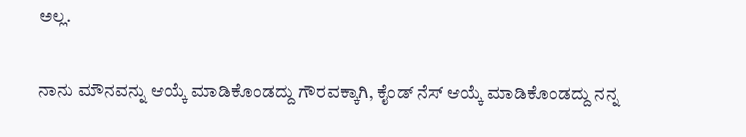ಅಲ್ಲ.

ನಾನು ಮೌನವನ್ನು ಆಯ್ಕೆ ಮಾಡಿಕೊಂಡದ್ದು ಗೌರವಕ್ಕಾಗಿ, ಕೈಂಡ್ ನೆಸ್ ಆಯ್ಕೆ ಮಾಡಿಕೊಂಡದ್ದು ನನ್ನ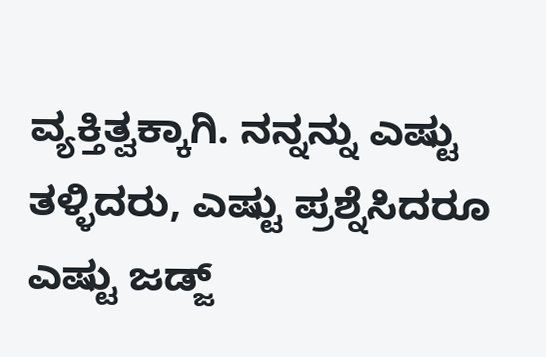ವ್ಯಕ್ತಿತ್ವಕ್ಕಾಗಿ. ನನ್ನನ್ನು ಎಷ್ಟು ತಳ್ಳಿದರು, ಎಷ್ಟು ಪ್ರಶ್ನೆಸಿದರೂ ಎಷ್ಟು ಜಡ್ಜ್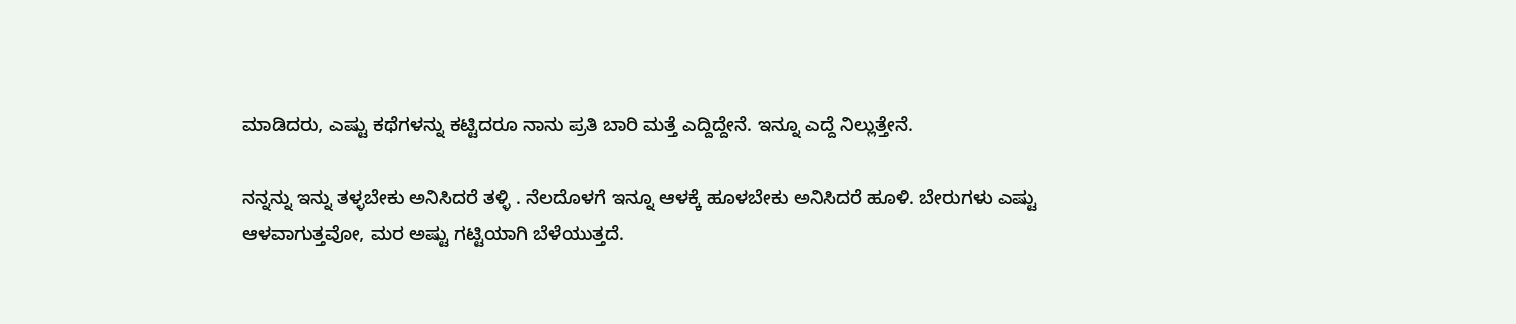ಮಾಡಿದರು, ಎಷ್ಟು ಕಥೆಗಳನ್ನು ಕಟ್ಟಿದರೂ ನಾನು ಪ್ರತಿ ಬಾರಿ ಮತ್ತೆ ಎದ್ದಿದ್ದೇನೆ. ಇನ್ನೂ ಎದ್ದೆ ನಿಲ್ಲುತ್ತೇನೆ.

ನನ್ನನ್ನು ಇನ್ನು ತಳ್ಳಬೇಕು ಅನಿಸಿದರೆ ತಳ್ಳಿ . ನೆಲದೊಳಗೆ ಇನ್ನೂ ಆಳಕ್ಕೆ ಹೂಳಬೇಕು ಅನಿಸಿದರೆ ಹೂಳಿ. ಬೇರುಗಳು ಎಷ್ಟು ಆಳವಾಗುತ್ತವೋ, ಮರ ಅಷ್ಟು ಗಟ್ಟಿಯಾಗಿ ಬೆಳೆಯುತ್ತದೆ.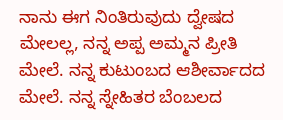ನಾನು ಈಗ ನಿಂತಿರುವುದು ದ್ವೇಷದ ಮೇಲಲ್ಲ, ನನ್ನ ಅಪ್ಪ ಅಮ್ಮನ ಪ್ರೀತಿ ಮೇಲೆ. ನನ್ನ ಕುಟುಂಬದ ಆಶೀರ್ವಾದದ ಮೇಲೆ. ನನ್ನ ಸ್ನೇಹಿತರ ಬೆಂಬಲದ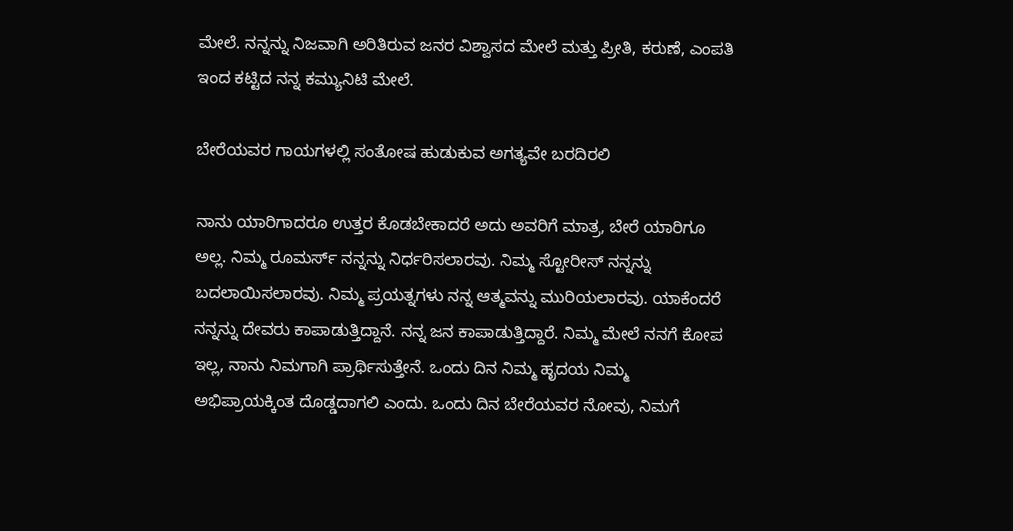ಮೇಲೆ. ನನ್ನನ್ನು ನಿಜವಾಗಿ ಅರಿತಿರುವ ಜನರ ವಿಶ್ವಾಸದ ಮೇಲೆ ಮತ್ತು ಪ್ರೀತಿ, ಕರುಣೆ, ಎಂಪತಿ ಇಂದ ಕಟ್ಟಿದ ನನ್ನ ಕಮ್ಯುನಿಟಿ ಮೇಲೆ.

ಬೇರೆಯವರ ಗಾಯಗಳಲ್ಲಿ ಸಂತೋಷ ಹುಡುಕುವ ಅಗತ್ಯವೇ ಬರದಿರಲಿ

ನಾನು ಯಾರಿಗಾದರೂ ಉತ್ತರ ಕೊಡಬೇಕಾದರೆ ಅದು ಅವರಿಗೆ ಮಾತ್ರ, ಬೇರೆ ಯಾರಿಗೂ ಅಲ್ಲ. ನಿಮ್ಮ ರೂಮರ್ಸ್ ನನ್ನನ್ನು ನಿರ್ಧರಿಸಲಾರವು. ನಿಮ್ಮ ಸ್ಟೋರೀಸ್ ನನ್ನನ್ನು ಬದಲಾಯಿಸಲಾರವು. ನಿಮ್ಮ ಪ್ರಯತ್ನಗಳು ನನ್ನ ಆತ್ಮವನ್ನು ಮುರಿಯಲಾರವು. ಯಾಕೆಂದರೆ ನನ್ನನ್ನು ದೇವರು ಕಾಪಾಡುತ್ತಿದ್ದಾನೆ. ನನ್ನ ಜನ ಕಾಪಾಡುತ್ತಿದ್ದಾರೆ. ನಿಮ್ಮ ಮೇಲೆ ನನಗೆ ಕೋಪ ಇಲ್ಲ, ನಾನು ನಿಮಗಾಗಿ ಪ್ರಾರ್ಥಿಸುತ್ತೇನೆ. ಒಂದು ದಿನ ನಿಮ್ಮ ಹೃದಯ ನಿಮ್ಮ ಅಭಿಪ್ರಾಯಕ್ಕಿಂತ ದೊಡ್ಡದಾಗಲಿ ಎಂದು. ಒಂದು ದಿನ ಬೇರೆಯವರ ನೋವು, ನಿಮಗೆ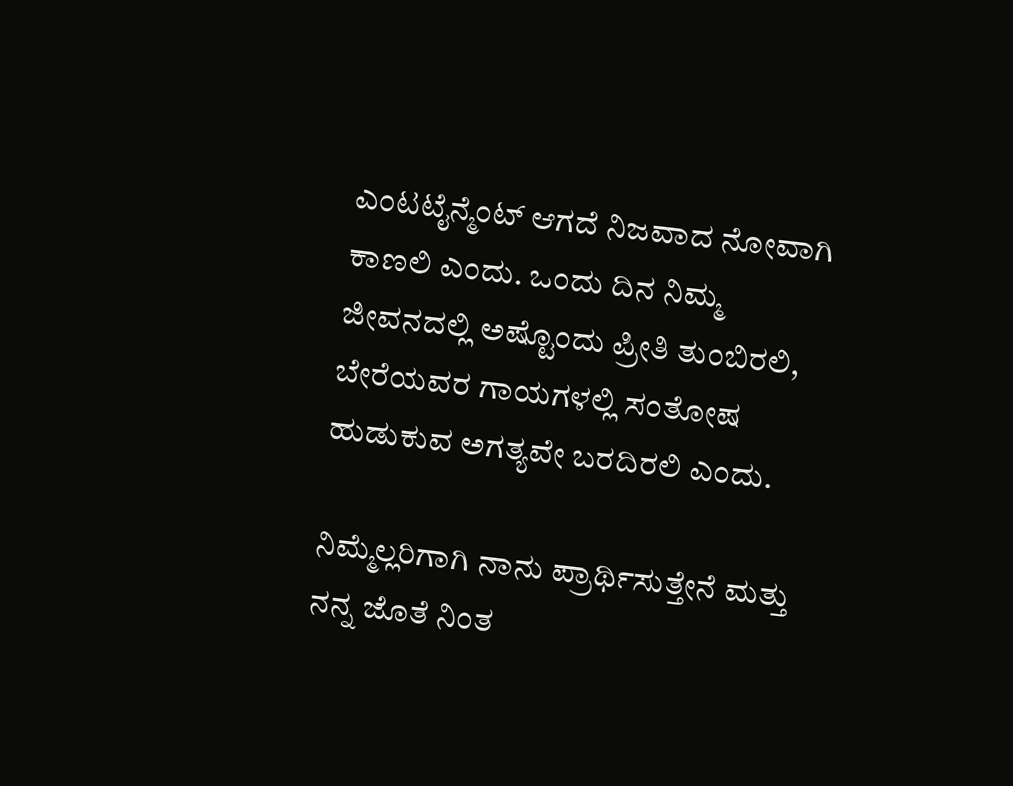ಎಂಟಟೈನ್ಮೆಂಟ್ ಆಗದೆ ನಿಜವಾದ ನೋವಾಗಿ ಕಾಣಲಿ ಎಂದು. ಒಂದು ದಿನ ನಿಮ್ಮ ಜೀವನದಲ್ಲಿ ಅಷ್ಟೊಂದು ಪ್ರೀತಿ ತುಂಬಿರಲಿ, ಬೇರೆಯವರ ಗಾಯಗಳಲ್ಲಿ ಸಂತೋಷ ಹುಡುಕುವ ಅಗತ್ಯವೇ ಬರದಿರಲಿ ಎಂದು.

ನಿಮ್ಮೆಲ್ಲರಿಗಾಗಿ ನಾನು ಪ್ರಾರ್ಥಿಸುತ್ತೇನೆ ಮತ್ತು ನನ್ನ ಜೊತೆ ನಿಂತ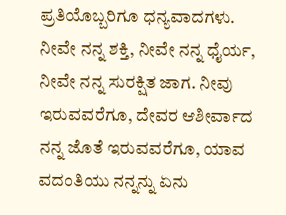ಪ್ರತಿಯೊಬ್ಬರಿಗೂ ಧನ್ಯವಾದಗಳು. ನೀವೇ ನನ್ನ ಶಕ್ತಿ, ನೀವೇ ನನ್ನ ಧೈರ್ಯ, ನೀವೇ ನನ್ನ ಸುರಕ್ಷಿತ ಜಾಗ. ನೀವು ಇರುವವರೆಗೂ, ದೇವರ ಆಶೀರ್ವಾದ ನನ್ನ ಜೊತೆ ಇರುವವರೆಗೂ, ಯಾವ ವದಂತಿಯು ನನ್ನನ್ನು ಏನು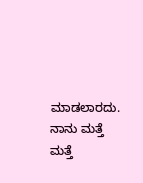ಮಾಡಲಾರದು. ನಾನು ಮತ್ತೆ ಮತ್ತೆ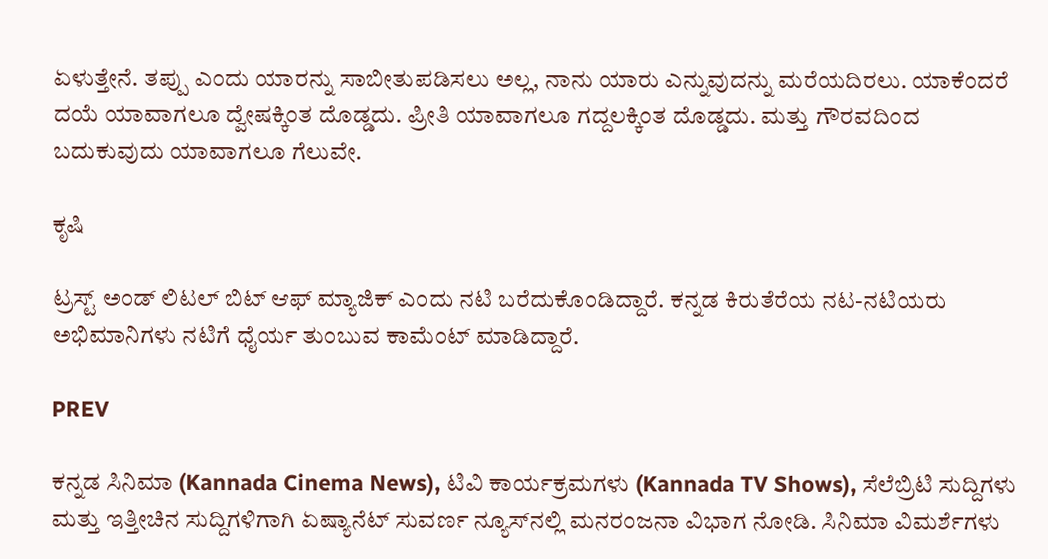ಏಳುತ್ತೇನೆ. ತಪ್ಪು ಎಂದು ಯಾರನ್ನು ಸಾಬೀತುಪಡಿಸಲು ಅಲ್ಲ, ನಾನು ಯಾರು ಎನ್ನುವುದನ್ನು ಮರೆಯದಿರಲು. ಯಾಕೆಂದರೆ ದಯೆ ಯಾವಾಗಲೂ ದ್ವೇಷಕ್ಕಿಂತ ದೊಡ್ಡದು. ಪ್ರೀತಿ ಯಾವಾಗಲೂ ಗದ್ದಲಕ್ಕಿಂತ ದೊಡ್ಡದು. ಮತ್ತು ಗೌರವದಿಂದ ಬದುಕುವುದು ಯಾವಾಗಲೂ ಗೆಲುವೇ.

ಕೃಷಿ

ಟ್ರಸ್ಟ್ ಅಂಡ್ ಲಿಟಲ್ ಬಿಟ್ ಆಫ್ ಮ್ಯಾಜಿಕ್ ಎಂದು ನಟಿ ಬರೆದುಕೊಂಡಿದ್ದಾರೆ. ಕನ್ನಡ ಕಿರುತೆರೆಯ ನಟ-ನಟಿಯರು ಅಭಿಮಾನಿಗಳು ನಟಿಗೆ ಧೈರ್ಯ ತುಂಬುವ ಕಾಮೆಂಟ್ ಮಾಡಿದ್ದಾರೆ.

PREV

ಕನ್ನಡ ಸಿನಿಮಾ (Kannada Cinema News), ಟಿವಿ ಕಾರ್ಯಕ್ರಮಗಳು (Kannada TV Shows), ಸೆಲೆಬ್ರಿಟಿ ಸುದ್ದಿಗಳು ಮತ್ತು ಇತ್ತೀಚಿನ ಸುದ್ದಿಗಳಿಗಾಗಿ ಏಷ್ಯಾನೆಟ್ ಸುವರ್ಣ ನ್ಯೂಸ್‌ನಲ್ಲಿ ಮನರಂಜನಾ ವಿಭಾಗ ನೋಡಿ. ಸಿನಿಮಾ ವಿಮರ್ಶೆಗಳು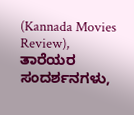(Kannada Movies Review), ತಾರೆಯರ ಸಂದರ್ಶನಗಳು,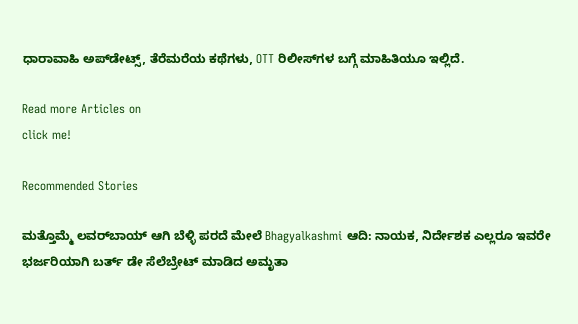ಧಾರಾವಾಹಿ ಅಪ್‌ಡೇಟ್ಸ್‌, ತೆರೆಮರೆಯ ಕಥೆಗಳು, OTT ರಿಲೀಸ್‌ಗಳ ಬಗ್ಗೆ ಮಾಹಿತಿಯೂ ಇಲ್ಲಿದೆ.

Read more Articles on
click me!

Recommended Stories

ಮತ್ತೊಮ್ಮೆ ಲವರ್‌ಬಾಯ್‌ ಆಗಿ ಬೆಳ್ಳಿ ಪರದೆ ಮೇಲೆ Bhagyalkashmi ಆದಿ: ನಾಯಕ, ನಿರ್ದೇಶಕ ಎಲ್ಲರೂ ಇವರೇ
ಭರ್ಜರಿಯಾಗಿ ಬರ್ತ್ ಡೇ ಸೆಲೆಬ್ರೇಟ್ ಮಾಡಿದ ಅಮೃತಾ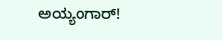ಅಯ್ಯಂಗಾರ್!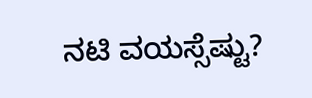ನಟಿ ವಯಸ್ಸೆಷ್ಟು?